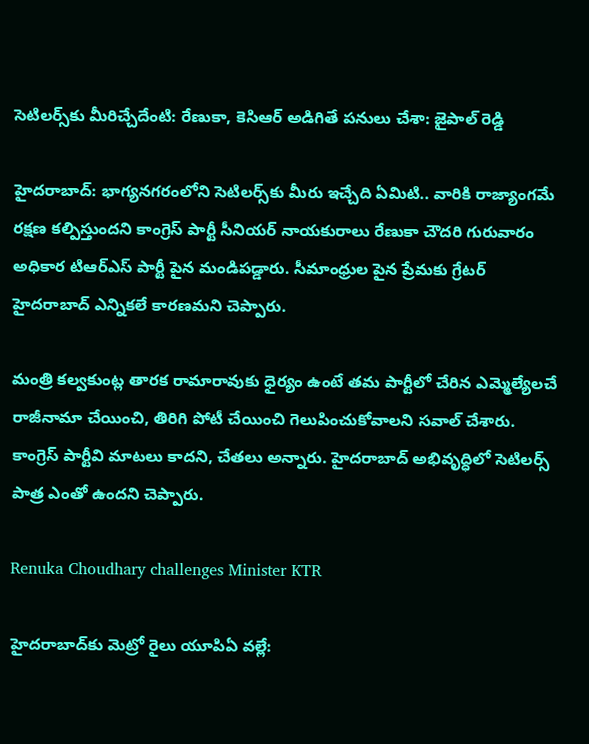సెటిలర్స్‌కు మీరిచ్చేదేంటి: రేణుకా, కెసిఆర్ అడిగితే పనులు చేశా: జైపాల్ రెడ్డి

హైదరాబాద్: భాగ్యనగరంలోని సెటిలర్స్‌కు మీరు ఇచ్చేది ఏమిటి.. వారికి రాజ్యాంగమే రక్షణ కల్పిస్తుందని కాంగ్రెస్ పార్టీ సీనియర్ నాయకురాలు రేణుకా చౌదరి గురువారం అధికార టిఆర్ఎస్ పార్టీ పైన మండిపడ్డారు. సీమాంధ్రుల పైన ప్రేమకు గ్రేటర్ హైదరాబాద్ ఎన్నికలే కారణమని చెప్పారు.

మంత్రి కల్వకుంట్ల తారక రామారావుకు ధైర్యం ఉంటే తమ పార్టీలో చేరిన ఎమ్మెల్యేలచే రాజీనామా చేయించి, తిరిగి పోటీ చేయించి గెలుపించుకోవాలని సవాల్ చేశారు. కాంగ్రెస్ పార్టీవి మాటలు కాదని, చేతలు అన్నారు. హైదరాబాద్ అభివృద్ధిలో సెటిలర్స్ పాత్ర ఎంతో ఉందని చెప్పారు.

Renuka Choudhary challenges Minister KTR

హైదరాబాద్‌కు మెట్రో రైలు యూపిఏ వల్లే: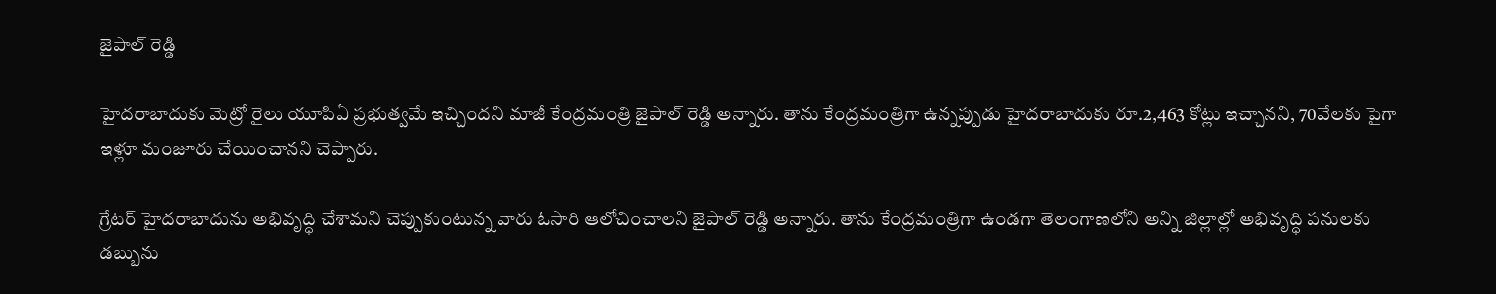జైపాల్ రెడ్డి

హైదరాబాదుకు మెట్రో రైలు యూపిఏ ప్రభుత్వమే ఇచ్చిందని మాజీ కేంద్రమంత్రి జైపాల్ రెడ్డి అన్నారు. తాను కేంద్రమంత్రిగా ఉన్నప్పుడు హైదరాబాదుకు రూ.2,463 కోట్లు ఇచ్చానని, 70వేలకు పైగా ఇళ్లూ మంజూరు చేయించానని చెప్పారు.

గ్రేటర్ హైదరాబాదును అభివృద్ధి చేశామని చెప్పుకుంటున్న వారు ఓసారి ఆలోచించాలని జైపాల్ రెడ్డి అన్నారు. తాను కేంద్రమంత్రిగా ఉండగా తెలంగాణలోని అన్ని జిల్లాల్లో అభివృద్ధి పనులకు డబ్బును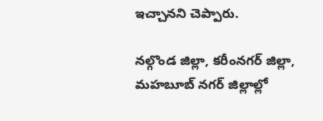ఇచ్చానని చెప్పారు.

నల్గొండ జిల్లా, కరీంనగర్ జిల్లా, మహబూబ్ నగర్ జిల్లాల్లో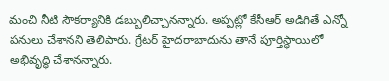మంచి నీటి సౌకర్యానికి డబ్బులిచ్చానన్నారు. అప్పట్లో కేసీఆర్ అడిగితే ఎన్నో పనులు చేశానని తెలిపారు. గ్రేటర్ హైదరాబాదును తానే పూర్తిస్థాయిలో అభివృద్ధి చేశానన్నారు.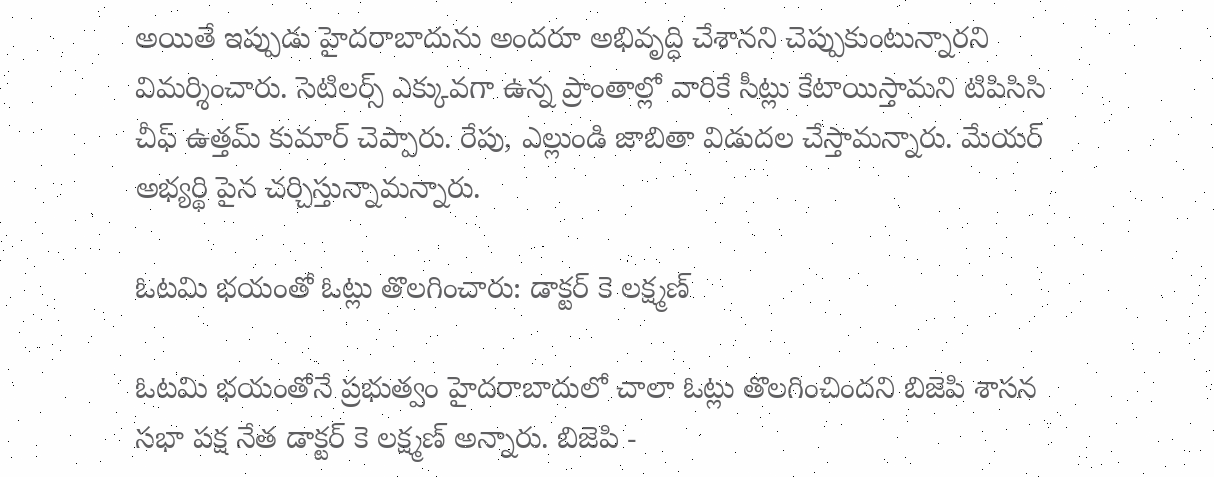అయితే ఇప్పుడు హైదరాబాదును అందరూ అభివృద్ధి చేశానని చెప్పుకుంటున్నారని విమర్శించారు. సెటిలర్స్ ఎక్కువగా ఉన్న ప్రాంతాల్లో వారికే సీట్లు కేటాయిస్తామని టిపిసిసి చీఫ్ ఉత్తమ్ కుమార్ చెప్పారు. రేపు, ఎల్లుండి జాబితా విడుదల చేస్తామన్నారు. మేయర్ అభ్యర్థి పైన చర్చిస్తున్నామన్నారు.

ఓటమి భయంతో ఓట్లు తొలగించారు: డాక్టర్ కె లక్ష్మణ్

ఓటమి భయంతోనే ప్రభుత్వం హైదరాబాదులో చాలా ఓట్లు తొలగించిందని బిజెపి శాసన సభా పక్ష నేత డాక్టర్ కె లక్ష్మణ్ అన్నారు. బిజెపి -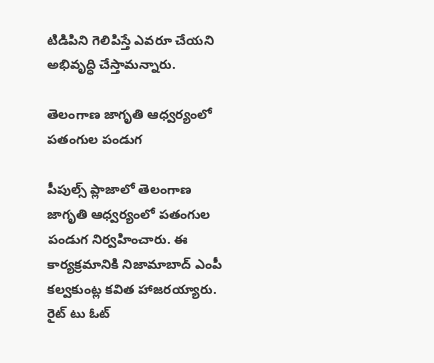టిడిపిని గెలిపిస్తే ఎవరూ చేయని అభివృద్ధి చేస్తామన్నారు.

తెలంగాణ జాగృతి ఆధ్వర్యంలో పతంగుల పండుగ

పీపుల్స్ ప్లాజాలో తెలంగాణ జాగృతి ఆధ్వర్యంలో పతంగుల పండుగ నిర్వహించారు. ఈ కార్యక్రమానికి నిజామాబాద్ ఎంపీ కల్వకుంట్ల కవిత హాజరయ్యారు. రైట్ టు ఓట్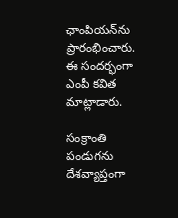ఛాంపియన్‌ను ప్రారంభించారు. ఈ సందర్భంగా ఎంపీ కవిత మాట్లాడారు.

సంక్రాంతి పండుగను దేశవ్యాప్తంగా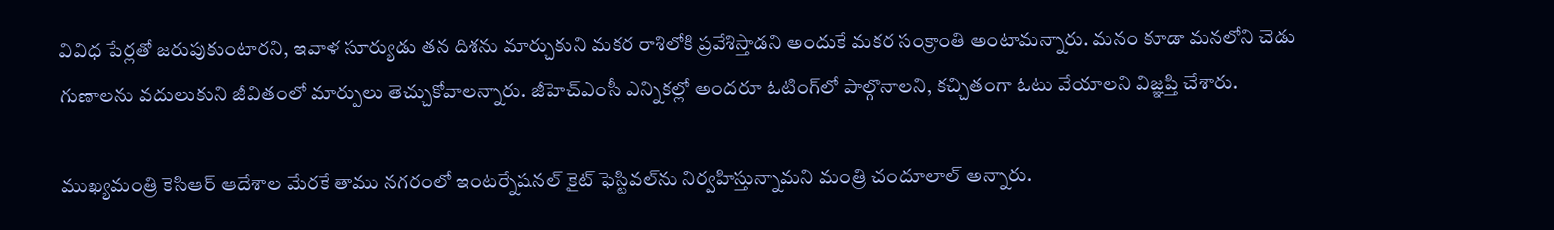వివిధ పేర్లతో జరుపుకుంటారని, ఇవాళ సూర్యుడు తన దిశను మార్చుకుని మకర రాశిలోకి ప్రవేశిస్తాడని అందుకే మకర సంక్రాంతి అంటామన్నారు. మనం కూడా మనలోని చెడు గుణాలను వదులుకుని జీవితంలో మార్పులు తెచ్చుకోవాలన్నారు. జీహెచ్‌ఎంసీ ఎన్నికల్లో అందరూ ఓటింగ్‌లో పాల్గొనాలని, కచ్చితంగా ఓటు వేయాలని విజ్ఞప్తి చేశారు.

ముఖ్యమంత్రి కెసిఆర్ ఆదేశాల మేరకే తాము నగరంలో ఇంటర్నేషనల్ కైట్ ఫెస్టివల్‌ను నిర్వహిస్తున్నామని మంత్రి చందూలాల్ అన్నారు.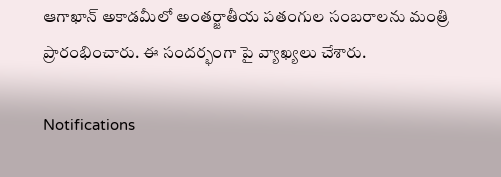ఆగాఖాన్ అకాడమీలో అంతర్జాతీయ పతంగుల సంబరాలను మంత్రి ప్రారంభించారు. ఈ సందర్భంగా పై వ్యాఖ్యలు చేశారు.

Notifications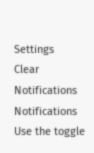Settings
Clear Notifications
Notifications
Use the toggle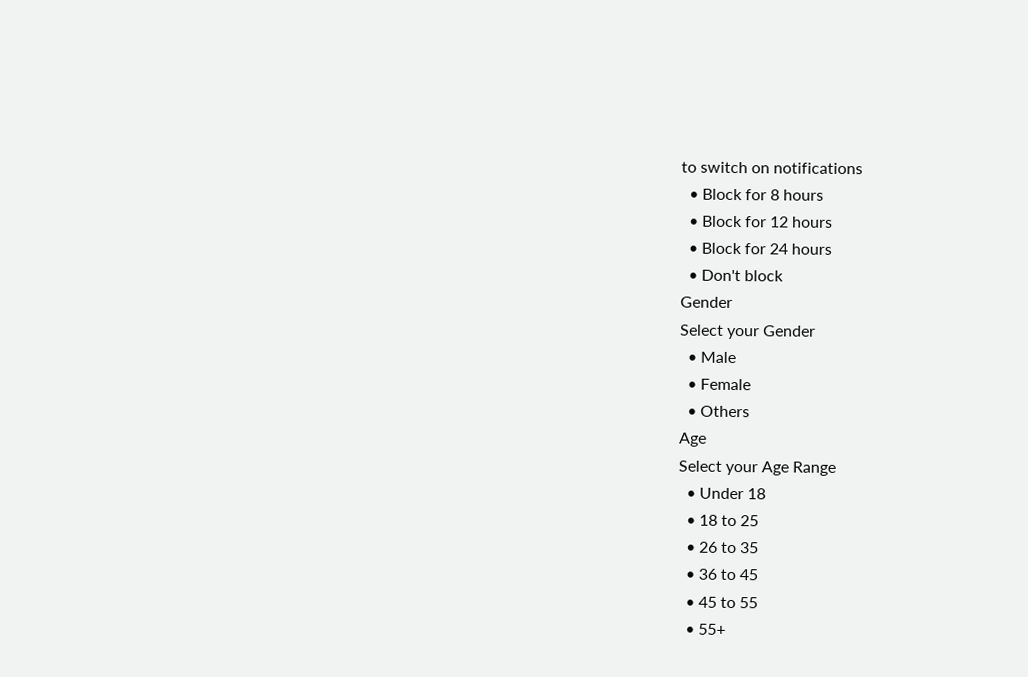to switch on notifications
  • Block for 8 hours
  • Block for 12 hours
  • Block for 24 hours
  • Don't block
Gender
Select your Gender
  • Male
  • Female
  • Others
Age
Select your Age Range
  • Under 18
  • 18 to 25
  • 26 to 35
  • 36 to 45
  • 45 to 55
  • 55+